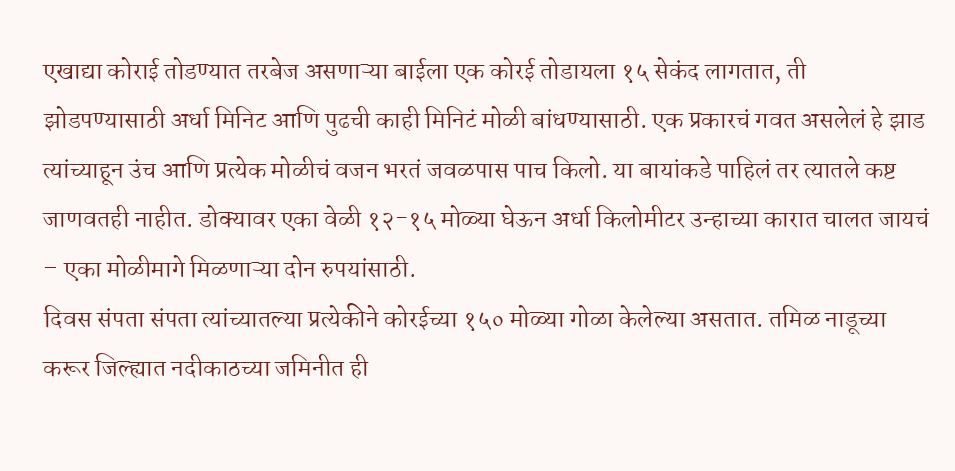एखाद्या कोराई तोडण्यात तरबेज असणाऱ्या बाईला एक कोरई तोडायला १५ सेकंद लागतात, ती झोडपण्यासाठी अर्धा मिनिट आणि पुढची काही मिनिटं मोळी बांधण्यासाठी. एक प्रकारचं गवत असलेलं हे झाड त्यांच्याहून उंच आणि प्रत्येक मोळीचं वजन भरतं जवळपास पाच किलो. या बायांकडे पाहिलं तर त्यातले कष्ट जाणवतही नाहीत. डोक्यावर एका वेळी १२-१५ मोळ्या घेऊन अर्धा किलोमीटर उन्हाच्या कारात चालत जायचं – एका मोळीमागे मिळणाऱ्या दोन रुपयांसाठी.
दिवस संपता संपता त्यांच्यातल्या प्रत्येकीने कोरईच्या १५० मोळ्या गोळा केलेल्या असतात. तमिळ नाडूच्या करूर जिल्ह्यात नदीकाठच्या जमिनीत ही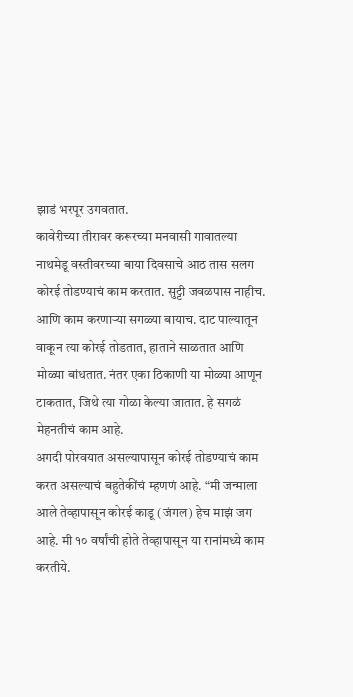झाडं भरपूर उगवतात.
कावेरीच्या तीरावर करूरच्या मनवासी गावातल्या नाथमेडू वस्तीवरच्या बाया दिवसाचे आठ तास सलग कोरई तोडण्याचं काम करतात. सुट्टी जवळपास नाहीच. आणि काम करणाऱ्या सगळ्या बायाच. दाट पाल्यातून वाकून त्या कोरई तोडतात, हाताने साळतात आणि मोळ्या बांधतात. नंतर एका ठिकाणी या मोळ्या आणून टाकतात, जिथे त्या गोळा केल्या जातात. हे सगळं मेहनतीचं काम आहे.
अगदी पोरवयात असल्यापासून कोरई तोडण्याचं काम करत असल्याचं बहुतेकींचं म्हणणं आहे. “मी जन्माला आले तेव्हापासून कोरई काडू (जंगल) हेच माझं जग आहे. मी १० वर्षांची होते तेव्हापासून या रानांमध्ये काम करतीये.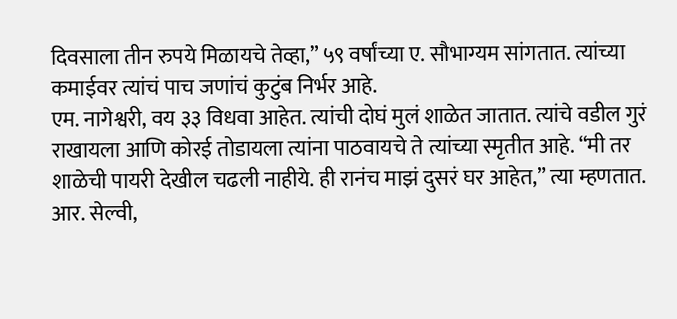दिवसाला तीन रुपये मिळायचे तेव्हा,” ५९ वर्षांच्या ए. सौभाग्यम सांगतात. त्यांच्या कमाईवर त्यांचं पाच जणांचं कुटुंब निर्भर आहे.
एम. नागेश्वरी, वय ३३ विधवा आहेत. त्यांची दोघं मुलं शाळेत जातात. त्यांचे वडील गुरं राखायला आणि कोरई तोडायला त्यांना पाठवायचे ते त्यांच्या स्मृतीत आहे. “मी तर शाळेची पायरी देखील चढली नाहीये. ही रानंच माझं दुसरं घर आहेत,” त्या म्हणतात. आर. सेल्वी,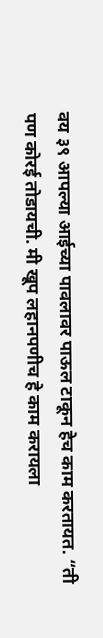वय ३९ आपल्या आईच्या पावलावर पाऊल टाकून हेच काम करतायत. “ती पण कोरई तोडायची. मी खूप लहानपणीच हे काम करायला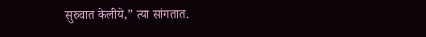सुरुवात केलीये,” त्या सांगतात.